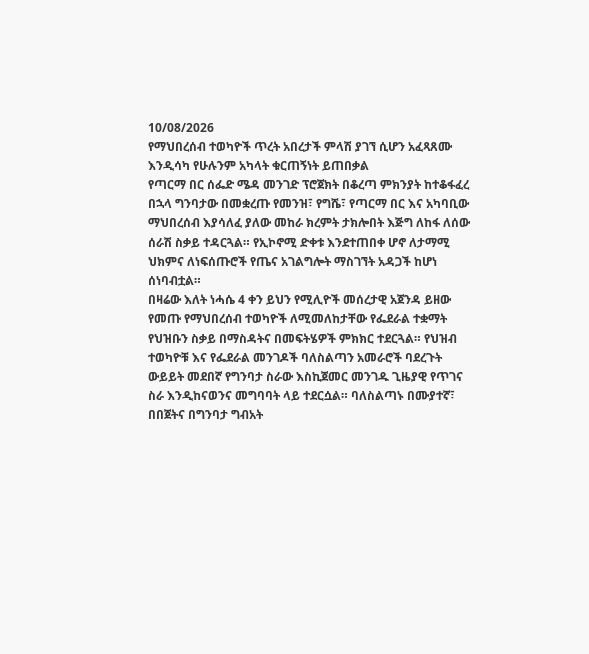10/08/2026
የማህበረሰብ ተወካዮች ጥረት አበረታች ምላሽ ያገኘ ሲሆን አፈጻጸሙ እንዲሳካ የሁሉንም አካላት ቁርጠኝነት ይጠበቃል
የጣርማ በር ሰፌድ ሜዳ መንገድ ፕሮጀክት በቆረጣ ምክንያት ከተቆፋፈረ በኋላ ግንባታው በመቋረጡ የመንዝ፣ የግሼ፣ የጣርማ በር እና አካባቢው ማህበረሰብ እያሳለፈ ያለው መከራ ክረምት ታክሎበት እጅግ ለከፋ ለሰው ሰራሽ ስቃይ ተዳርጓል። የኢኮኖሚ ድቀቱ እንደተጠበቀ ሆኖ ለታማሚ ህክምና ለነፍሰጡሮች የጤና አገልግሎት ማስገኘት አዳጋች ከሆነ ሰነባብቷል።
በዛሬው እለት ነሓሴ 4 ቀን ይህን የሚሊዮች መሰረታዊ አጀንዳ ይዘው የመጡ የማህበረሰብ ተወካዮች ለሚመለከታቸው የፌደራል ተቋማት የህዝቡን ስቃይ በማስዳትና በመፍትሄዎች ምክክር ተደርጓል። የህዝብ ተወካዮቹ እና የፌደራል መንገዶች ባለስልጣን አመራሮች ባደረጉት ውይይት መደበኛ የግንባታ ስራው እስኪጀመር መንገዱ ጊዜያዊ የጥገና ስራ እንዲከናወንና መግባባት ላይ ተደርሷል። ባለስልጣኑ በሙያተኛ፣ በበጀትና በግንባታ ግብአት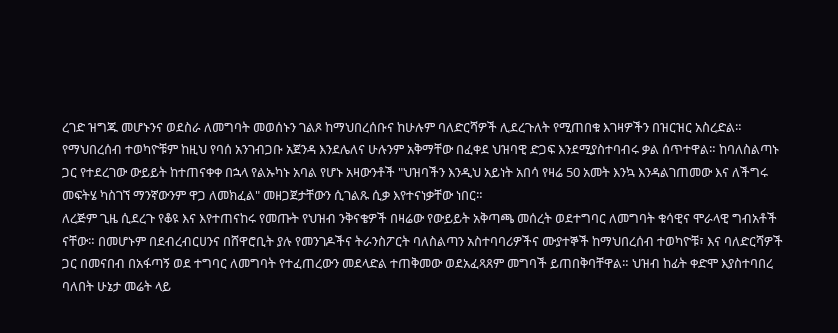ረገድ ዝግጁ መሆኑንና ወደስራ ለመግባት መወሰኑን ገልጾ ከማህበረሰቡና ከሁሉም ባለድርሻዎች ሊደረጉለት የሚጠበቁ እገዛዎችን በዝርዝር አስረድል።
የማህበረሰብ ተወካዮቹም ከዚህ የባሰ አንገብጋቡ አጀንዳ እንደሌለና ሁሉንም አቅማቸው በፈቀደ ህዝባዊ ድጋፍ እንደሚያስተባብሩ ቃል ሰጥተዋል። ከባለስልጣኑ ጋር የተደረገው ውይይት ከተጠናቀቀ በኋላ የልኡካኑ አባል የሆኑ አዛውንቶች "ህዝባችን እንዲህ አይነት አበሳ የዛሬ 50 አመት እንኳ እንዳልገጠመው እና ለችግሩ መፍትሄ ካስገኘ ማንኛውንም ዋጋ ለመክፈል" መዘጋጀታቸውን ሲገልጹ ሲቃ እየተናነቃቸው ነበር።
ለረጅም ጊዜ ሲደረጉ የቆዩ እና እየተጠናከሩ የመጡት የህዝብ ንቅናቄዎች በዛሬው የውይይት አቅጣጫ መሰረት ወደተግባር ለመግባት ቁሳዊና ሞራላዊ ግብአቶች ናቸው። በመሆኑም በደብረብርሀንና በሸዋሮቢት ያሉ የመንገዶችና ትራንስፖርት ባለስልጣን አስተባባሪዎችና ሙያተኞች ከማህበረሰብ ተወካዮቹ፣ እና ባለድርሻዎች ጋር በመናበብ በአፋጣኝ ወደ ተግባር ለመግባት የተፈጠረውን መደላድል ተጠቅመው ወደአፈጻጸም መግባች ይጠበቅባቸዋል። ህዝብ ከፊት ቀድሞ እያስተባበረ ባለበት ሁኔታ መሬት ላይ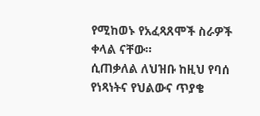የሚከወኑ የአፈጻጸሞች ስራዎች ቀላል ናቸው።
ሲጠቃለል ለህዝቡ ከዚህ የባሰ የነጻነትና የህልውና ጥያቄ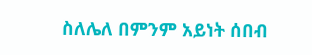ስለሌለ በምንም አይነት ሰበብ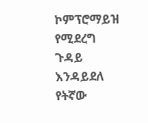ኮምፕሮማይዝ የሚደረግ ጉዳይ እንዳይደለ የትኛው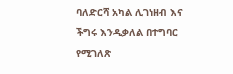ባለድርሻ አካል ሊገነዘብ እና ችግሩ እንዲቃለል በተግባር የሚገለጽ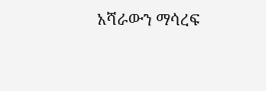አሻራውን ማሳረፍ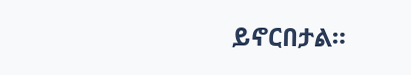ይኖርበታል።